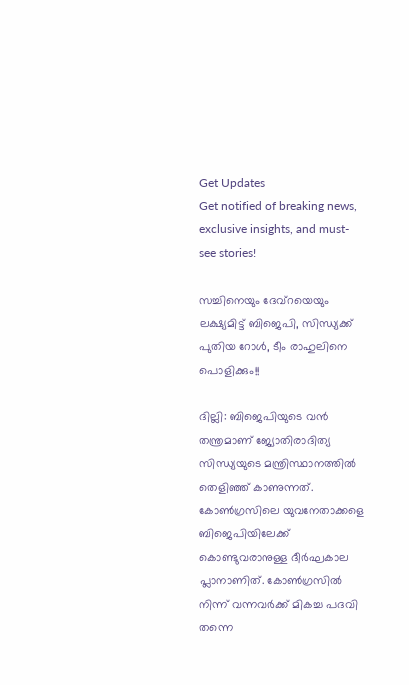Get Updates
Get notified of breaking news, exclusive insights, and must-see stories!

സച്ചിനെയും ദേവ്‌റയെയും ലക്ഷ്യമിട്ട് ബിജെപി, സിന്ധ്യക്ക് പുതിയ റോള്‍, ടീം രാഹുലിനെ പൊളിക്കും!!

ദില്ലി: ബിജെപിയുടെ വന്‍ തന്ത്രമാണ് ജ്യോതിരാദിത്യ സിന്ധ്യയുടെ മന്ത്രിസ്ഥാനത്തില്‍ തെളിഞ്ഞ് കാണുന്നത്. കോണ്‍ഗ്രസിലെ യുവനേതാക്കളെ ബിജെപിയിലേക്ക് കൊണ്ടുവരാനുള്ള ദീര്‍ഘകാല പ്ലാനാണിത്. കോണ്‍ഗ്രസില്‍ നിന്ന് വന്നവര്‍ക്ക് മികച്ച പദവി തന്നെ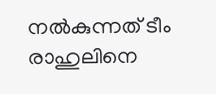നല്‍കുന്നത് ടീം രാഹുലിനെ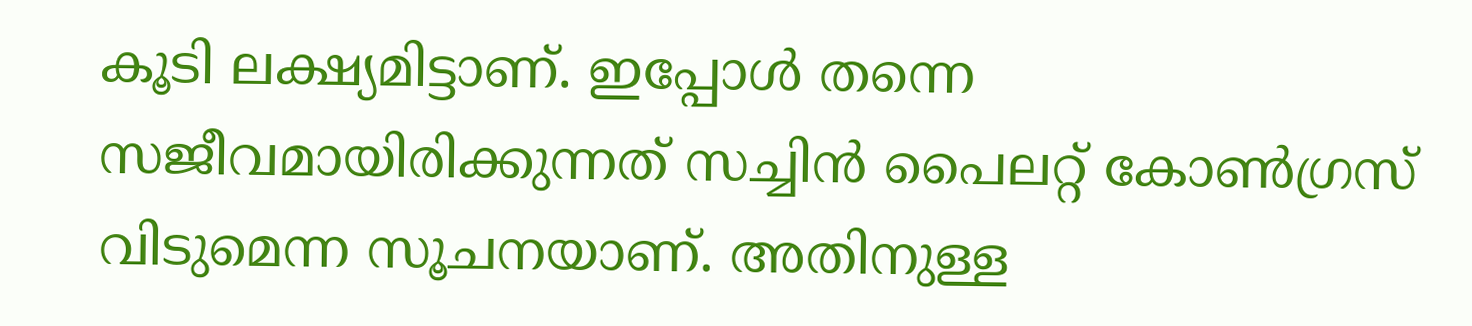കൂടി ലക്ഷ്യമിട്ടാണ്. ഇപ്പോള്‍ തന്നെ സജീവമായിരിക്കുന്നത് സച്ചിന്‍ പൈലറ്റ് കോണ്‍ഗ്രസ് വിടുമെന്ന സൂചനയാണ്. അതിനുള്ള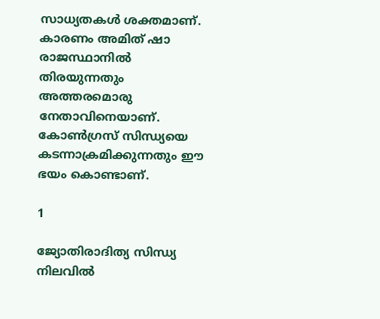സാധ്യതകള്‍ ശക്തമാണ്. കാരണം അമിത് ഷാ രാജസ്ഥാനില്‍ തിരയുന്നതും അത്തരമൊരു നേതാവിനെയാണ്. കോണ്‍ഗ്രസ് സിന്ധ്യയെ കടന്നാക്രമിക്കുന്നതും ഈ ഭയം കൊണ്ടാണ്.

1

ജ്യോതിരാദിത്യ സിന്ധ്യ നിലവില്‍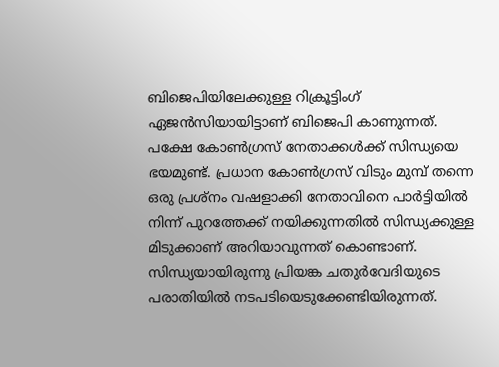ബിജെപിയിലേക്കുള്ള റിക്രൂട്ടിംഗ് ഏജന്‍സിയായിട്ടാണ് ബിജെപി കാണുന്നത്. പക്ഷേ കോണ്‍ഗ്രസ് നേതാക്കള്‍ക്ക് സിന്ധ്യയെ ഭയമുണ്ട്. പ്രധാന കോണ്‍ഗ്രസ് വിടും മുമ്പ് തന്നെ ഒരു പ്രശ്‌നം വഷളാക്കി നേതാവിനെ പാര്‍ട്ടിയില്‍ നിന്ന് പുറത്തേക്ക് നയിക്കുന്നതില്‍ സിന്ധ്യക്കുള്ള മിടുക്കാണ് അറിയാവുന്നത് കൊണ്ടാണ്. സിന്ധ്യയായിരുന്നു പ്രിയങ്ക ചതുര്‍വേദിയുടെ പരാതിയില്‍ നടപടിയെടുക്കേണ്ടിയിരുന്നത്.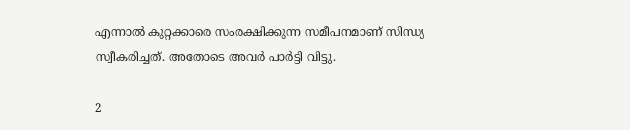എന്നാല്‍ കുറ്റക്കാരെ സംരക്ഷിക്കുന്ന സമീപനമാണ് സിന്ധ്യ സ്വീകരിച്ചത്. അതോടെ അവര്‍ പാര്‍ട്ടി വിട്ടു.

2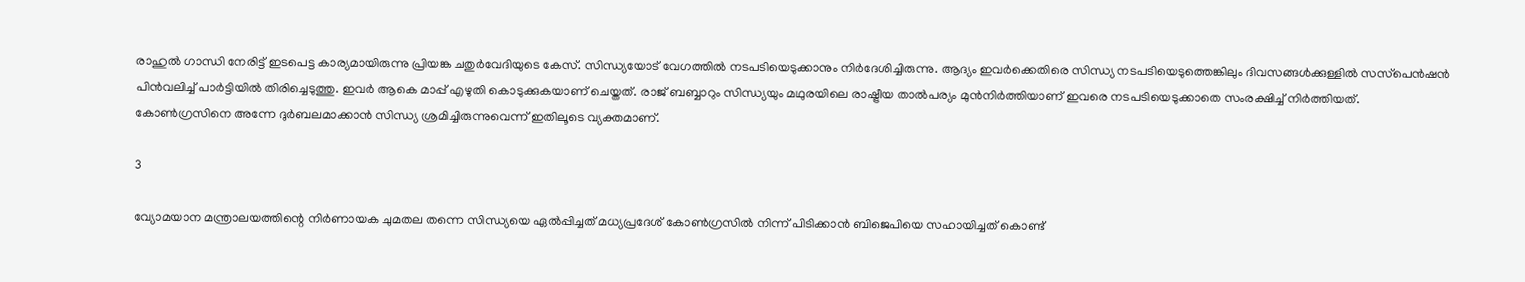രാഹുല്‍ ഗാന്ധി നേരിട്ട് ഇടപെട്ട കാര്യമായിരുന്നു പ്രിയങ്ക ചതുര്‍വേദിയുടെ കേസ്. സിന്ധ്യയോട് വേഗത്തില്‍ നടപടിയെടുക്കാനും നിര്‍ദേശിച്ചിരുന്നു. ആദ്യം ഇവര്‍ക്കെതിരെ സിന്ധ്യ നടപടിയെടുത്തെങ്കിലും ദിവസങ്ങള്‍ക്കുള്ളില്‍ സസ്‌പെന്‍ഷന്‍ പിന്‍വലിച്ച് പാര്‍ട്ടിയില്‍ തിരിച്ചെടുത്തു. ഇവര്‍ ആകെ മാപ്പ് എഴുതി കൊടുക്കുകയാണ് ചെയ്തത്. രാജ് ബബ്ബാറും സിന്ധ്യയും മഥുരയിലെ രാഷ്ട്രീയ താല്‍പര്യം മുന്‍നിര്‍ത്തിയാണ് ഇവരെ നടപടിയെടുക്കാതെ സംരക്ഷിച്ച് നിര്‍ത്തിയത്. കോണ്‍ഗ്രസിനെ അന്നേ ദുര്‍ബലമാക്കാന്‍ സിന്ധ്യ ശ്രമിച്ചിരുന്നുവെന്ന് ഇതിലൂടെ വ്യക്തമാണ്.

3

വ്യോമയാന മന്ത്രാലയത്തിന്റെ നിര്‍ണായക ചുമതല തന്നെ സിന്ധ്യയെ ഏല്‍പ്പിച്ചത് മധ്യപ്രദേശ് കോണ്‍ഗ്രസില്‍ നിന്ന് പിടിക്കാന്‍ ബിജെപിയെ സഹായിച്ചത് കൊണ്ട്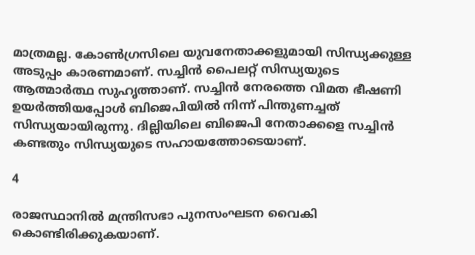മാത്രമല്ല. കോണ്‍ഗ്രസിലെ യുവനേതാക്കളുമായി സിന്ധ്യക്കുള്ള അടുപ്പം കാരണമാണ്. സച്ചിന്‍ പൈലറ്റ് സിന്ധ്യയുടെ ആത്മാര്‍ത്ഥ സുഹൃത്താണ്. സച്ചിന്‍ നേരത്തെ വിമത ഭീഷണി ഉയര്‍ത്തിയപ്പോള്‍ ബിജെപിയില്‍ നിന്ന് പിന്തുണച്ചത് സിന്ധ്യയായിരുന്നു. ദില്ലിയിലെ ബിജെപി നേതാക്കളെ സച്ചിന്‍ കണ്ടതും സിന്ധ്യയുടെ സഹായത്തോടെയാണ്.

4

രാജസ്ഥാനില്‍ മന്ത്രിസഭാ പുനസംഘടന വൈകി കൊണ്ടിരിക്കുകയാണ്.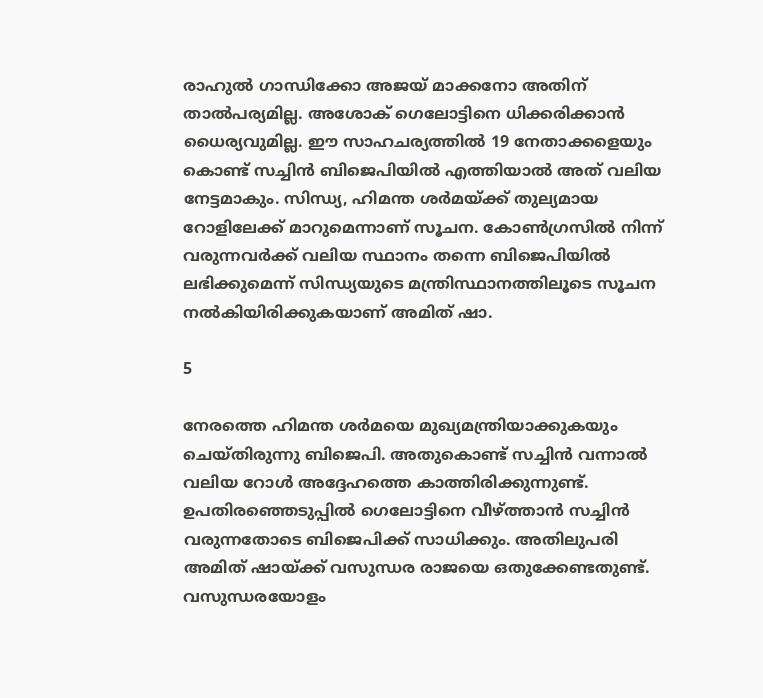രാഹുല്‍ ഗാന്ധിക്കോ അജയ് മാക്കനോ അതിന് താല്‍പര്യമില്ല. അശോക് ഗെലോട്ടിനെ ധിക്കരിക്കാന്‍ ധൈര്യവുമില്ല. ഈ സാഹചര്യത്തില്‍ 19 നേതാക്കളെയും കൊണ്ട് സച്ചിന്‍ ബിജെപിയില്‍ എത്തിയാല്‍ അത് വലിയ നേട്ടമാകും. സിന്ധ്യ, ഹിമന്ത ശര്‍മയ്ക്ക് തുല്യമായ റോളിലേക്ക് മാറുമെന്നാണ് സൂചന. കോണ്‍ഗ്രസില്‍ നിന്ന് വരുന്നവര്‍ക്ക് വലിയ സ്ഥാനം തന്നെ ബിജെപിയില്‍ ലഭിക്കുമെന്ന് സിന്ധ്യയുടെ മന്ത്രിസ്ഥാനത്തിലൂടെ സൂചന നല്‍കിയിരിക്കുകയാണ് അമിത് ഷാ.

5

നേരത്തെ ഹിമന്ത ശര്‍മയെ മുഖ്യമന്ത്രിയാക്കുകയും ചെയ്തിരുന്നു ബിജെപി. അതുകൊണ്ട് സച്ചിന്‍ വന്നാല്‍ വലിയ റോള്‍ അദ്ദേഹത്തെ കാത്തിരിക്കുന്നുണ്ട്. ഉപതിരഞ്ഞെടുപ്പില്‍ ഗെലോട്ടിനെ വീഴ്ത്താന്‍ സച്ചിന്‍ വരുന്നതോടെ ബിജെപിക്ക് സാധിക്കും. അതിലുപരി അമിത് ഷായ്ക്ക് വസുന്ധര രാജയെ ഒതുക്കേണ്ടതുണ്ട്. വസുന്ധരയോളം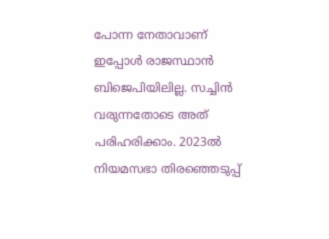പോന്ന നേതാവാണ് ഇപ്പോള്‍ രാജസ്ഥാന്‍ ബിജെപിയിലില്ല. സച്ചിന്‍ വരുന്നതോടെ അത് പരിഹരിക്കാം. 2023ല്‍ നിയമസഭാ തിരഞ്ഞെടുപ്പ്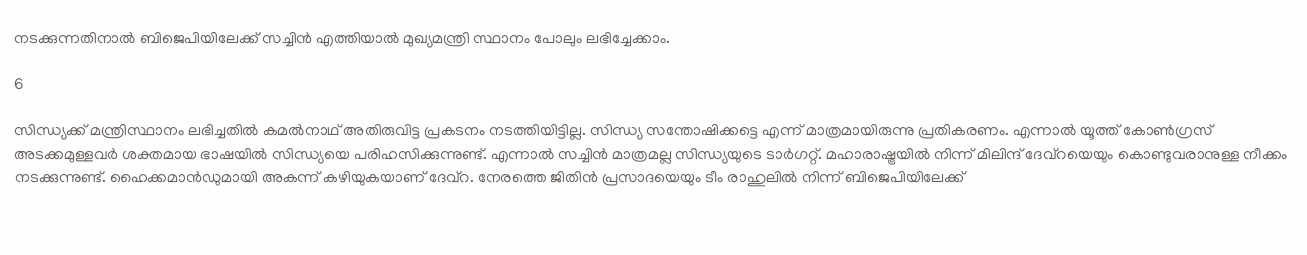നടക്കുന്നതിനാല്‍ ബിജെപിയിലേക്ക് സച്ചിന്‍ എത്തിയാല്‍ മുഖ്യമന്ത്രി സ്ഥാനം പോലും ലഭിച്ചേക്കാം.

6

സിന്ധ്യക്ക് മന്ത്രിസ്ഥാനം ലഭിച്ചതില്‍ കമല്‍നാഥ് അതിരുവിട്ട പ്രകടനം നടത്തിയിട്ടില്ല. സിന്ധ്യ സന്തോഷിക്കട്ടെ എന്ന് മാത്രമായിരുന്നു പ്രതികരണം. എന്നാല്‍ യൂത്ത് കോണ്‍ഗ്രസ് അടക്കമുള്ളവര്‍ ശക്തമായ ഭാഷയില്‍ സിന്ധ്യയെ പരിഹസിക്കുന്നുണ്ട്. എന്നാല്‍ സച്ചിന്‍ മാത്രമല്ല സിന്ധ്യയുടെ ടാര്‍ഗറ്റ്. മഹാരാഷ്ട്രയില്‍ നിന്ന് മിലിന്ദ് ദേവ്‌റയെയും കൊണ്ടുവരാനുള്ള നീക്കം നടക്കുന്നുണ്ട്. ഹൈക്കമാന്‍ഡുമായി അകന്ന് കഴിയുകയാണ് ദേവ്‌റ. നേരത്തെ ജിതിന്‍ പ്രസാദയെയും ടീം രാഹുലില്‍ നിന്ന് ബിജെപിയിലേക്ക്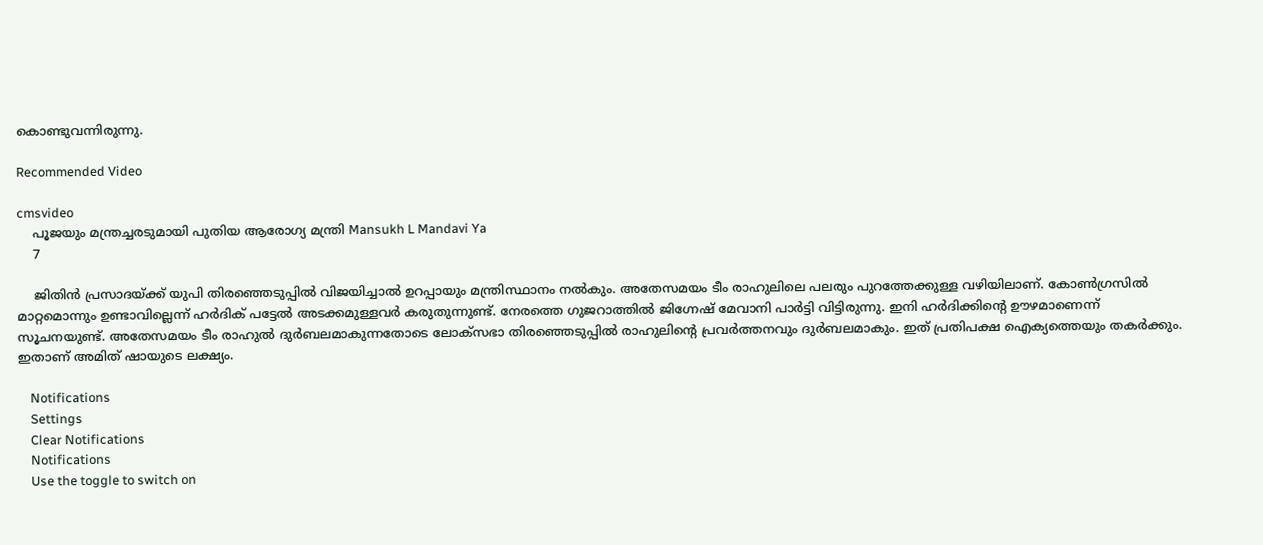കൊണ്ടുവന്നിരുന്നു.

Recommended Video

cmsvideo
    പൂജയും മന്ത്രച്ചരടുമായി പുതിയ ആരോഗ്യ മന്ത്രി Mansukh L Mandavi Ya
    7

    ജിതിന്‍ പ്രസാദയ്ക്ക് യുപി തിരഞ്ഞെടുപ്പില്‍ വിജയിച്ചാല്‍ ഉറപ്പായും മന്ത്രിസ്ഥാനം നല്‍കും. അതേസമയം ടീം രാഹുലിലെ പലരും പുറത്തേക്കുള്ള വഴിയിലാണ്. കോണ്‍ഗ്രസില്‍ മാറ്റമൊന്നും ഉണ്ടാവില്ലെന്ന് ഹര്‍ദിക് പട്ടേല്‍ അടക്കമുള്ളവര്‍ കരുതുന്നുണ്ട്. നേരത്തെ ഗുജറാത്തില്‍ ജിഗ്നേഷ് മേവാനി പാര്‍ട്ടി വിട്ടിരുന്നു. ഇനി ഹര്‍ദിക്കിന്റെ ഊഴമാണെന്ന് സൂചനയുണ്ട്. അതേസമയം ടീം രാഹുല്‍ ദുര്‍ബലമാകുന്നതോടെ ലോക്‌സഭാ തിരഞ്ഞെടുപ്പില്‍ രാഹുലിന്റെ പ്രവര്‍ത്തനവും ദുര്‍ബലമാകും. ഇത് പ്രതിപക്ഷ ഐക്യത്തെയും തകര്‍ക്കും. ഇതാണ് അമിത് ഷായുടെ ലക്ഷ്യം.

    Notifications
    Settings
    Clear Notifications
    Notifications
    Use the toggle to switch on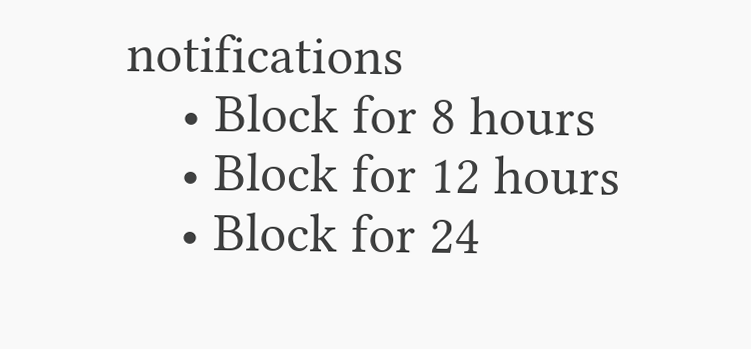notifications
    • Block for 8 hours
    • Block for 12 hours
    • Block for 24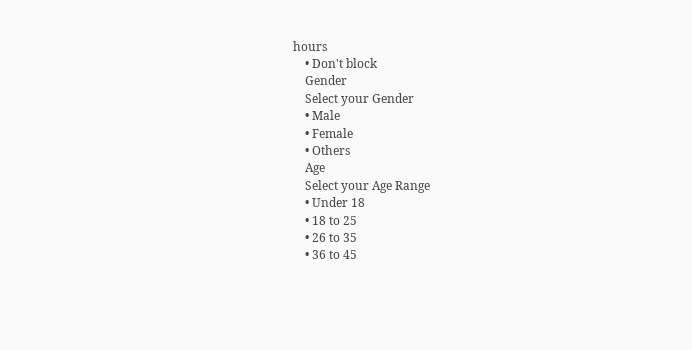hours
    • Don't block
    Gender
    Select your Gender
    • Male
    • Female
    • Others
    Age
    Select your Age Range
    • Under 18
    • 18 to 25
    • 26 to 35
    • 36 to 45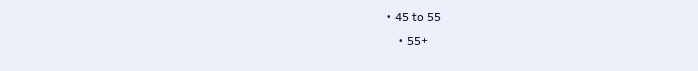• 45 to 55
    • 55+